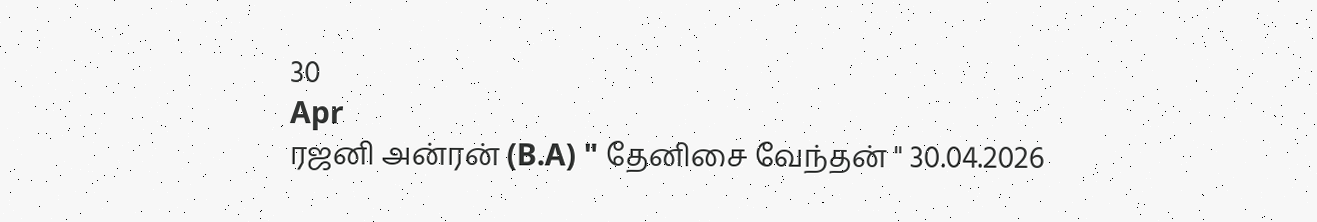30
Apr
ரஜனி அன்ரன் (B.A) " தேனிசை வேந்தன் " 30.04.2026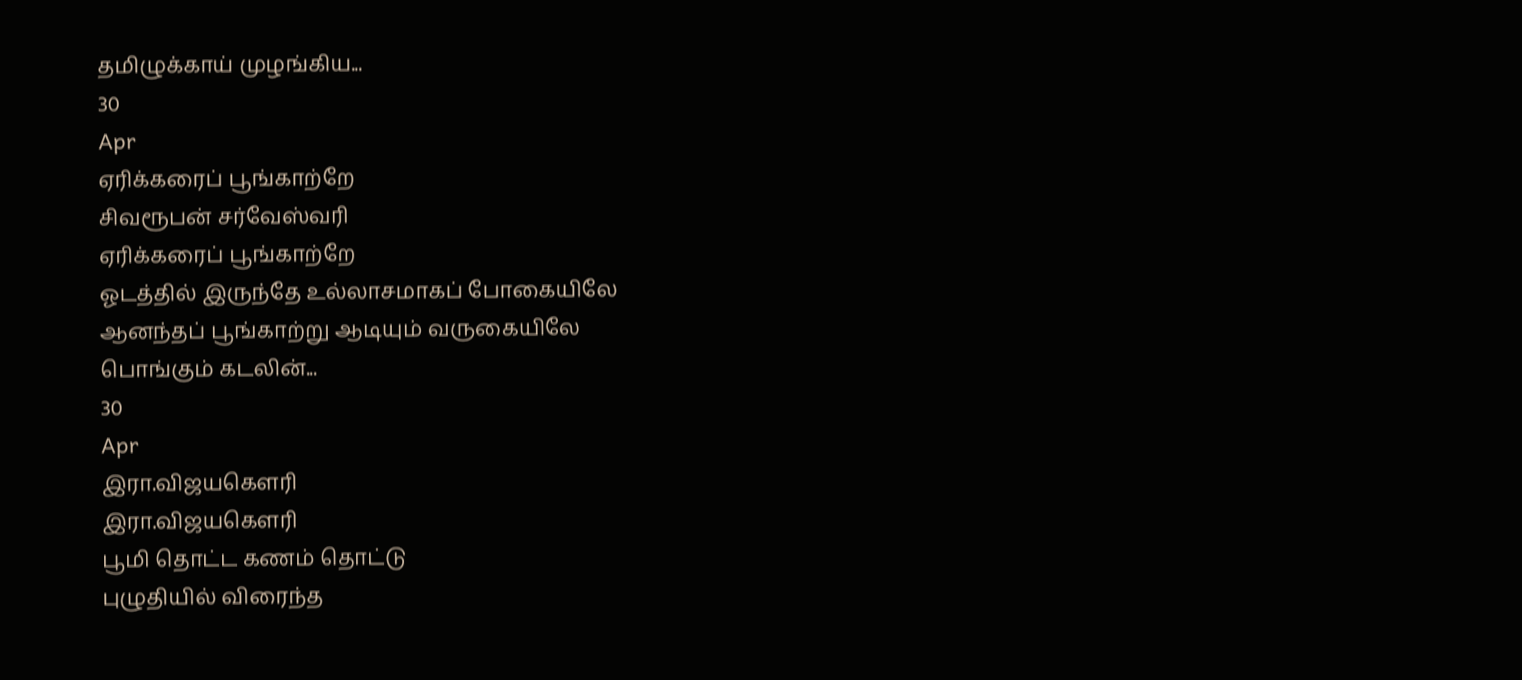தமிழுக்காய் முழங்கிய...
30
Apr
ஏரிக்கரைப் பூங்காற்றே
சிவரூபன் சர்வேஸ்வரி
ஏரிக்கரைப் பூங்காற்றே
ஓடத்தில் இருந்தே உல்லாசமாகப் போகையிலே
ஆனந்தப் பூங்காற்று ஆடியும் வருகையிலே
பொங்கும் கடலின்...
30
Apr
இரா.விஜயகௌரி
இரா.விஜயகௌரி
பூமி தொட்ட கணம் தொட்டு
புழுதியில் விரைந்த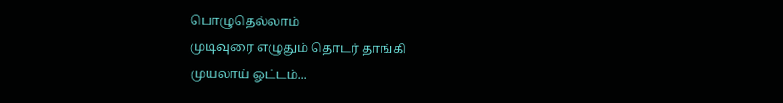பொழுதெல்லாம்
முடிவுரை எழுதும் தொடர் தாங்கி
முயலாய் ஓட்டம்...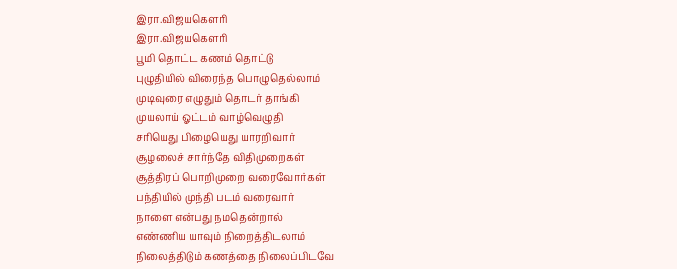இரா.விஜயகௌரி
இரா.விஜயகௌரி
பூமி தொட்ட கணம் தொட்டு
புழுதியில் விரைந்த பொழுதெல்லாம்
முடிவுரை எழுதும் தொடர் தாங்கி
முயலாய் ஓட்டம் வாழ்வெழுதி
சரியெது பிழையெது யாரறிவார்
சூழலைச் சார்ந்தே விதிமுறைகள்
சூத்திரப் பொறிமுறை வரைவோர்கள்
பந்தியில் முந்தி படம் வரைவார்
நாளை என்பது நமதென்றால்
எண்ணிய யாவும் நிறைத்திடலாம்
நிலைத்திடும் கணத்தை நிலைப்பிடவே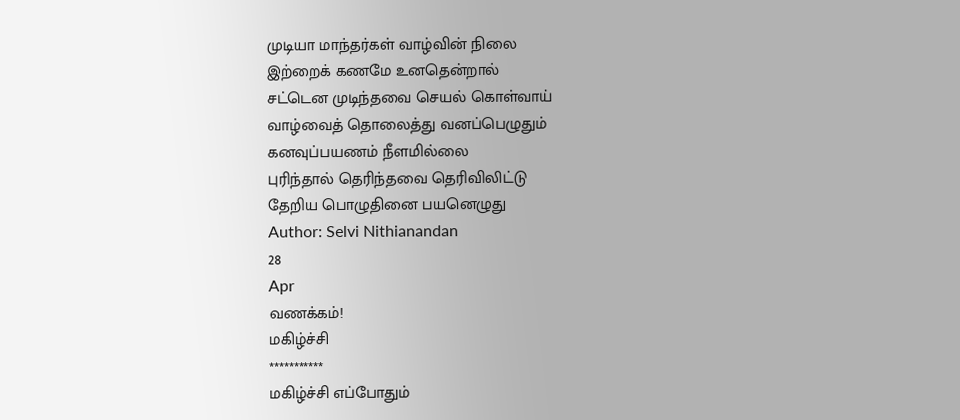முடியா மாந்தர்கள் வாழ்வின் நிலை
இற்றைக் கணமே உனதென்றால்
சட்டென முடிந்தவை செயல் கொள்வாய்
வாழ்வைத் தொலைத்து வனப்பெழுதும்
கனவுப்பயணம் நீளமில்லை
புரிந்தால் தெரிந்தவை தெரிவிலிட்டு
தேறிய பொழுதினை பயனெழுது
Author: Selvi Nithianandan
28
Apr
வணக்கம்!
மகிழ்ச்சி
***********
மகிழ்ச்சி எப்போதும்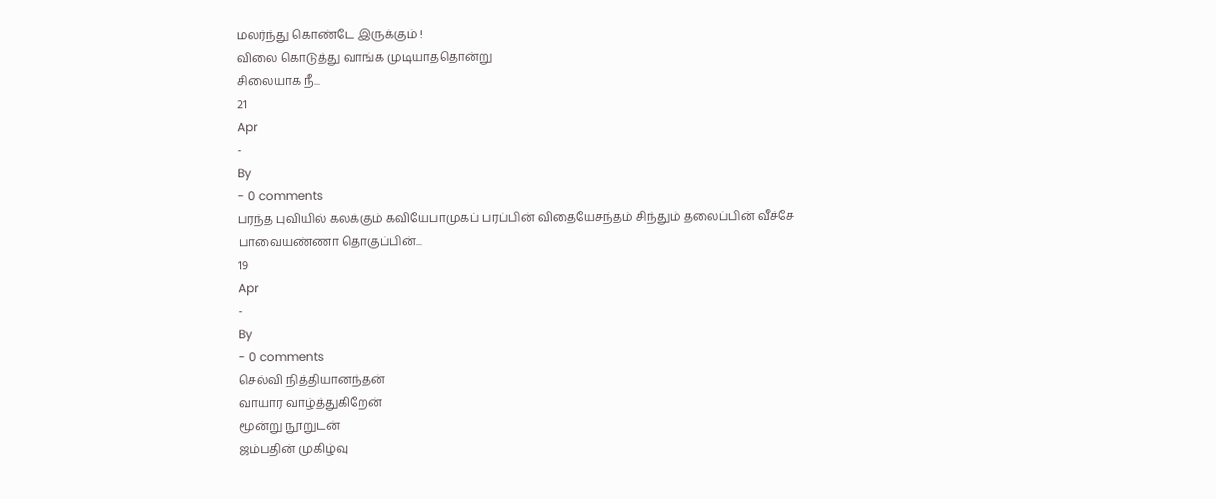மலர்ந்து கொண்டே இருக்கும் !
விலை கொடுத்து வாங்க முடியாததொன்று
சிலையாக நீ...
21
Apr
-
By
- 0 comments
பரந்த புவியில் கலக்கும் கவியேபாமுகப் பரப்பின் விதையேசந்தம் சிந்தும் தலைப்பின் வீச்சே
பாவையண்ணா தொகுப்பின்...
19
Apr
-
By
- 0 comments
செல்வி நித்தியானந்தன்
வாயார வாழ்த்துகிறேன்
மூன்று நூறுடன்
ஜம்பதின் முகிழ்வு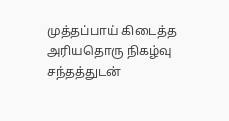முத்தப்பாய் கிடைத்த
அரியதொரு நிகழ்வு
சந்தத்துடன்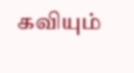கவியும்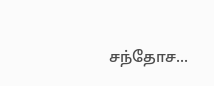சந்தோச...